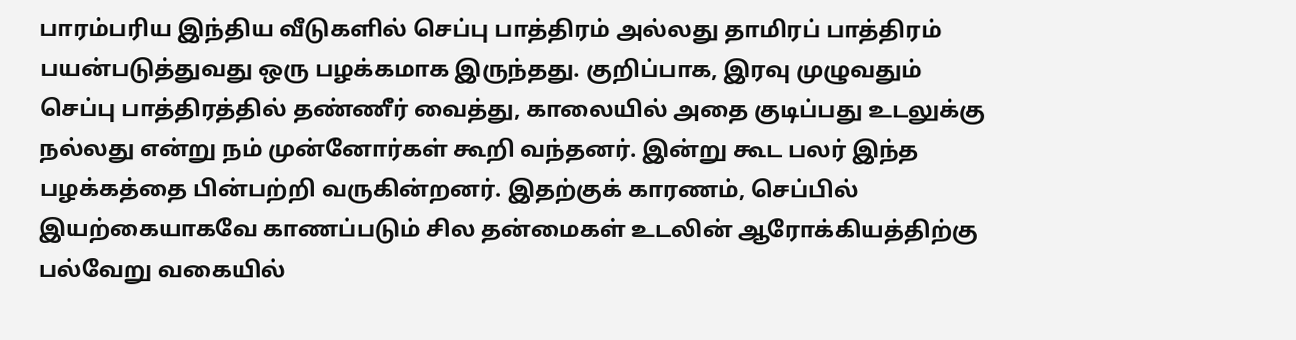பாரம்பரிய இந்திய வீடுகளில் செப்பு பாத்திரம் அல்லது தாமிரப் பாத்திரம் பயன்படுத்துவது ஒரு பழக்கமாக இருந்தது. குறிப்பாக, இரவு முழுவதும் செப்பு பாத்திரத்தில் தண்ணீர் வைத்து, காலையில் அதை குடிப்பது உடலுக்கு நல்லது என்று நம் முன்னோர்கள் கூறி வந்தனர். இன்று கூட பலர் இந்த பழக்கத்தை பின்பற்றி வருகின்றனர். இதற்குக் காரணம், செப்பில் இயற்கையாகவே காணப்படும் சில தன்மைகள் உடலின் ஆரோக்கியத்திற்கு பல்வேறு வகையில்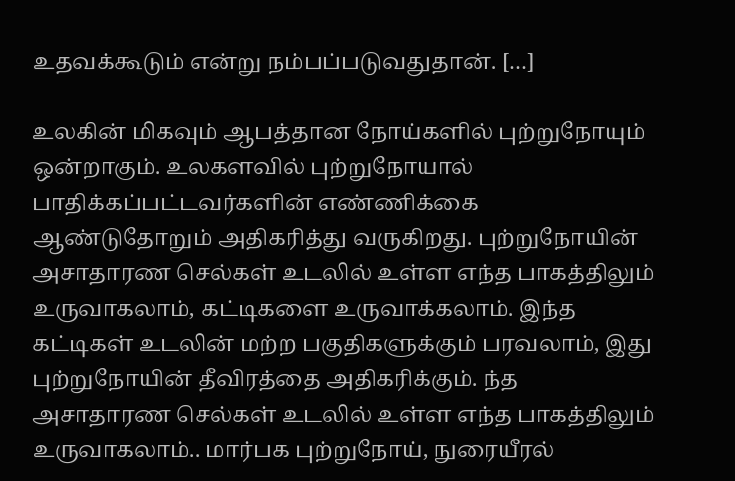உதவக்கூடும் என்று நம்பப்படுவதுதான். […]

உலகின் மிகவும் ஆபத்தான நோய்களில் புற்றுநோயும் ஒன்றாகும். உலகளவில் புற்றுநோயால் பாதிக்கப்பட்டவர்களின் எண்ணிக்கை ஆண்டுதோறும் அதிகரித்து வருகிறது. புற்றுநோயின் அசாதாரண செல்கள் உடலில் உள்ள எந்த பாகத்திலும் உருவாகலாம், கட்டிகளை உருவாக்கலாம். இந்த கட்டிகள் உடலின் மற்ற பகுதிகளுக்கும் பரவலாம், இது புற்றுநோயின் தீவிரத்தை அதிகரிக்கும். ந்த அசாதாரண செல்கள் உடலில் உள்ள எந்த பாகத்திலும் உருவாகலாம்.. மார்பக புற்றுநோய், நுரையீரல்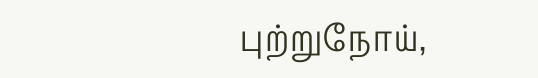புற்றுநோய்,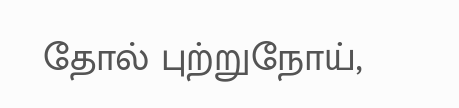தோல் புற்றுநோய்,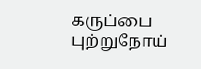கருப்பை புற்றுநோய்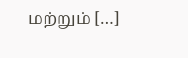மற்றும் […]